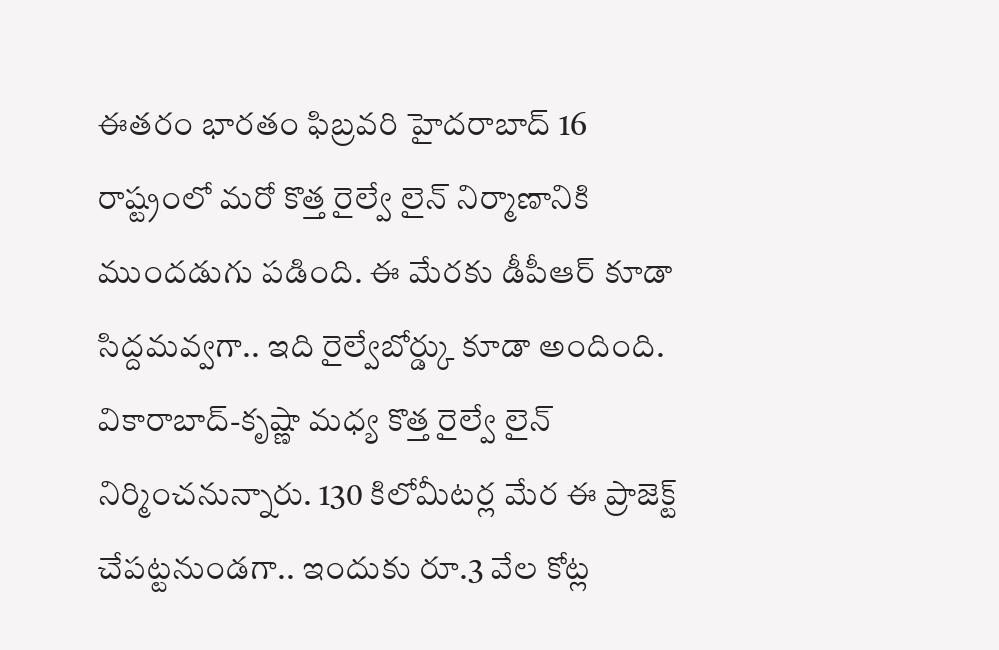ఈతరం భారతం ఫిబ్రవరి హైదరాబాద్ 16
రాష్ట్రంలో మరో కొత్త రైల్వే లైన్ నిర్మాణానికి ముందడుగు పడింది. ఈ మేరకు డీపీఆర్ కూడా సిద్దమవ్వగా.. ఇది రైల్వేబోర్డ్కు కూడా అందింది. వికారాబాద్-కృష్ణా మధ్య కొత్త రైల్వే లైన్ నిర్మించనున్నారు. 130 కిలోమీటర్ల మేర ఈ ప్రాజెక్ట్ చేపట్టనుండగా.. ఇందుకు రూ.3 వేల కోట్ల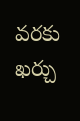వరకు ఖర్చు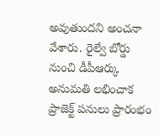అవుతుందని అంచనా వేశారు. రైల్వే బోర్డు నుంచి డీపీఆర్కు అనుమతి లభించాక ప్రాజెక్ట్ పనులు ప్రారంభం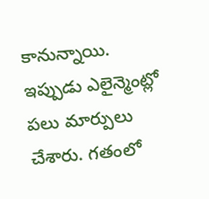కానున్నాయి. ఇప్పుడు ఎలైన్మెంట్లో పలు మార్పులు చేశారు. గతంలో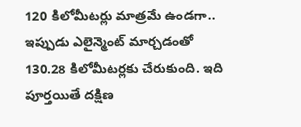120 కిలోమీటర్లు మాత్రమే ఉండగా.. ఇప్పుడు ఎలైన్మెంట్ మార్చడంతో 130.28 కిలోమీటర్లకు చేరుకుంది. ఇది పూర్తయితే దక్షిణ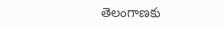తెలంగాణకు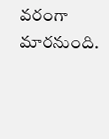వరంగా మారనుంది.